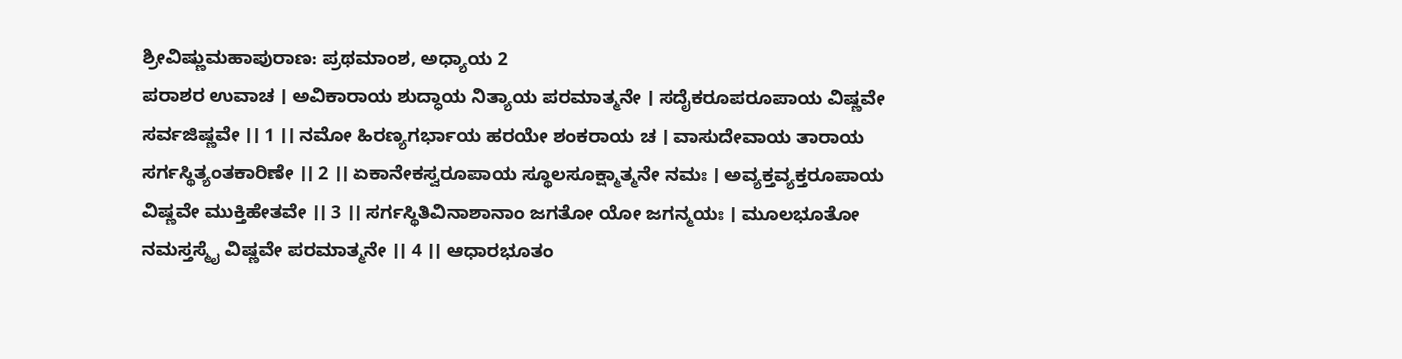ಶ್ರೀವಿಷ್ಣುಮಹಾಪುರಾಣ: ಪ್ರಥಮಾಂಶ, ಅಧ್ಯಾಯ 2
ಪರಾಶರ ಉವಾಚ । ಅವಿಕಾರಾಯ ಶುದ್ಧಾಯ ನಿತ್ಯಾಯ ಪರಮಾತ್ಮನೇ । ಸದೈಕರೂಪರೂಪಾಯ ವಿಷ್ಣವೇ ಸರ್ವಜಿಷ್ಣವೇ ।। 1 ।। ನಮೋ ಹಿರಣ್ಯಗರ್ಭಾಯ ಹರಯೇ ಶಂಕರಾಯ ಚ । ವಾಸುದೇವಾಯ ತಾರಾಯ ಸರ್ಗಸ್ಥಿತ್ಯಂತಕಾರಿಣೇ ।। 2 ।। ಏಕಾನೇಕಸ್ವರೂಪಾಯ ಸ್ಥೂಲಸೂಕ್ಷ್ಮಾತ್ಮನೇ ನಮಃ । ಅವ್ಯಕ್ತವ್ಯಕ್ತರೂಪಾಯ ವಿಷ್ಣವೇ ಮುಕ್ತಿಹೇತವೇ ।। 3 ।। ಸರ್ಗಸ್ಥಿತಿವಿನಾಶಾನಾಂ ಜಗತೋ ಯೋ ಜಗನ್ಮಯಃ । ಮೂಲಭೂತೋ ನಮಸ್ತಸ್ಮೈ ವಿಷ್ಣವೇ ಪರಮಾತ್ಮನೇ ।। 4 ।। ಆಧಾರಭೂತಂ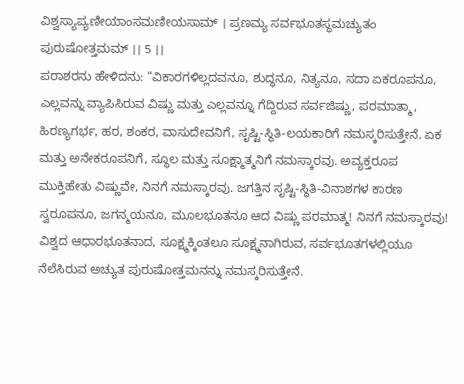ವಿಶ್ವಸ್ಯಾಪ್ಯಣೀಯಾಂಸಮಣೀಯಸಾಮ್ । ಪ್ರಣಮ್ಯ ಸರ್ವಭೂತಸ್ಥಮಚ್ಯುತಂ ಪುರುಷೋತ್ತಮಮ್ ।। 5 ।।
ಪರಾಶರನು ಹೇಳಿದನು: “ವಿಕಾರಗಳಿಲ್ಲದವನೂ, ಶುದ್ಧನೂ, ನಿತ್ಯನೂ, ಸದಾ ಏಕರೂಪನೂ, ಎಲ್ಲವನ್ನು ವ್ಯಾಪಿಸಿರುವ ವಿಷ್ಣು ಮತ್ತು ಎಲ್ಲವನ್ನೂ ಗೆದ್ದಿರುವ ಸರ್ವಜಿಷ್ಣು, ಪರಮಾತ್ಮಾ, ಹಿರಣ್ಯಗರ್ಭ, ಹರ, ಶಂಕರ, ವಾಸುದೇವನಿಗೆ, ಸೃಷ್ಟಿ-ಸ್ಥಿತಿ-ಲಯಕಾರಿಗೆ ನಮಸ್ಕರಿಸುತ್ತೇನೆ. ಏಕ ಮತ್ತು ಅನೇಕರೂಪನಿಗೆ, ಸ್ಥೂಲ ಮತ್ತು ಸೂಕ್ಷ್ಮಾತ್ಮನಿಗೆ ನಮಸ್ಕಾರವು. ಅವ್ಯಕ್ತರೂಪ ಮುಕ್ತಿಹೇತು ವಿಷ್ಣುವೇ, ನಿನಗೆ ನಮಸ್ಕಾರವು. ಜಗತ್ತಿನ ಸೃಷ್ಟಿ-ಸ್ಥಿತಿ-ವಿನಾಶಗಳ ಕಾರಣ ಸ್ವರೂಪನೂ, ಜಗನ್ಮಯನೂ, ಮೂಲಭೂತನೂ ಆದ ವಿಷ್ಣು ಪರಮಾತ್ಮ! ನಿನಗೆ ನಮಸ್ಕಾರವು! ವಿಶ್ವದ ಆಧಾರಭೂತನಾದ, ಸೂಕ್ಷ್ಮಕ್ಕಿಂತಲೂ ಸೂಕ್ಷ್ಮನಾಗಿರುವ, ಸರ್ವಭೂತಗಳಲ್ಲಿಯೂ ನೆಲೆಸಿರುವ ಅಚ್ಯುತ ಪುರುಷೋತ್ತಮನನ್ನು ನಮಸ್ಕರಿಸುತ್ತೇನೆ.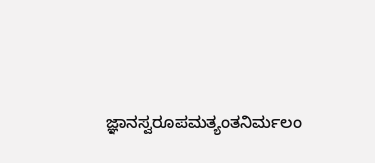ಜ್ಞಾನಸ್ವರೂಪಮತ್ಯಂತನಿರ್ಮಲಂ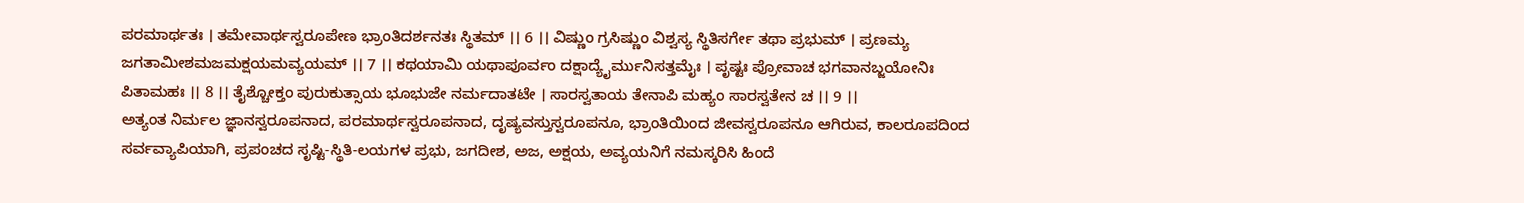ಪರಮಾರ್ಥತಃ । ತಮೇವಾರ್ಥಸ್ವರೂಪೇಣ ಭ್ರಾಂತಿದರ್ಶನತಃ ಸ್ಥಿತಮ್ ।। 6 ।। ವಿಷ್ಣುಂ ಗ್ರಸಿಷ್ಣುಂ ವಿಶ್ವಸ್ಯ ಸ್ಥಿತಿಸರ್ಗೇ ತಥಾ ಪ್ರಭುಮ್ । ಪ್ರಣಮ್ಯ ಜಗತಾಮೀಶಮಜಮಕ್ಷಯಮವ್ಯಯಮ್ ।। 7 ।। ಕಥಯಾಮಿ ಯಥಾಪೂರ್ವಂ ದಕ್ಷಾದ್ಯೈರ್ಮುನಿಸತ್ತಮೈಃ । ಪೃಷ್ಟಃ ಪ್ರೋವಾಚ ಭಗವಾನಬ್ಜಯೋನಿಃ ಪಿತಾಮಹಃ ।। 8 ।। ತೈಶ್ಚೋಕ್ತಂ ಪುರುಕುತ್ಸಾಯ ಭೂಭುಜೇ ನರ್ಮದಾತಟೇ । ಸಾರಸ್ವತಾಯ ತೇನಾಪಿ ಮಹ್ಯಂ ಸಾರಸ್ವತೇನ ಚ ।। 9 ।।
ಅತ್ಯಂತ ನಿರ್ಮಲ ಜ್ಞಾನಸ್ವರೂಪನಾದ, ಪರಮಾರ್ಥಸ್ವರೂಪನಾದ, ದೃಷ್ಯವಸ್ತುಸ್ವರೂಪನೂ, ಭ್ರಾಂತಿಯಿಂದ ಜೀವಸ್ವರೂಪನೂ ಆಗಿರುವ, ಕಾಲರೂಪದಿಂದ ಸರ್ವವ್ಯಾಪಿಯಾಗಿ, ಪ್ರಪಂಚದ ಸೃಷ್ಟಿ-ಸ್ಥಿತಿ-ಲಯಗಳ ಪ್ರಭು, ಜಗದೀಶ, ಅಜ, ಅಕ್ಷಯ, ಅವ್ಯಯನಿಗೆ ನಮಸ್ಕರಿಸಿ ಹಿಂದೆ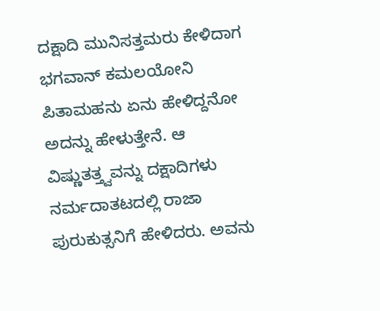ದಕ್ಷಾದಿ ಮುನಿಸತ್ತಮರು ಕೇಳಿದಾಗ ಭಗವಾನ್ ಕಮಲಯೋನಿ ಪಿತಾಮಹನು ಏನು ಹೇಳಿದ್ದನೋ ಅದನ್ನು ಹೇಳುತ್ತೇನೆ. ಆ ವಿಷ್ಣುತತ್ತ್ವವನ್ನು ದಕ್ಷಾದಿಗಳು ನರ್ಮದಾತಟದಲ್ಲಿ ರಾಜಾ ಪುರುಕುತ್ಸನಿಗೆ ಹೇಳಿದರು. ಅವನು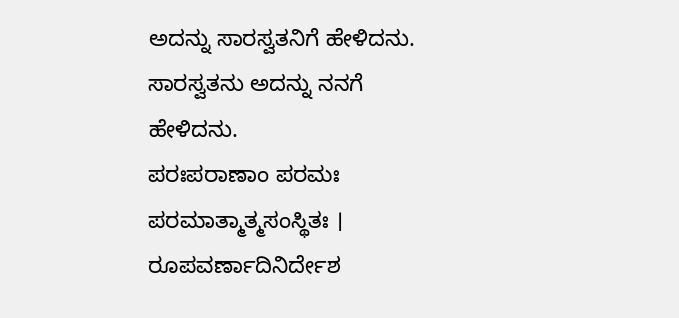ಅದನ್ನು ಸಾರಸ್ವತನಿಗೆ ಹೇಳಿದನು. ಸಾರಸ್ವತನು ಅದನ್ನು ನನಗೆ ಹೇಳಿದನು.
ಪರಃಪರಾಣಾಂ ಪರಮಃ ಪರಮಾತ್ಮಾತ್ಮಸಂಸ್ಥಿತಃ । ರೂಪವರ್ಣಾದಿನಿರ್ದೇಶ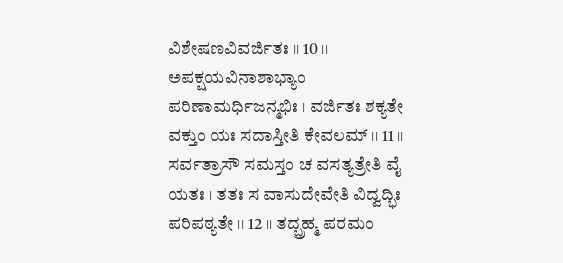ವಿಶೇಷಣವಿವರ್ಜಿತಃ ।। 10 ।। ಅಪಕ್ಷಯವಿನಾಶಾಭ್ಯಾಂ ಪರಿಣಾಮರ್ಧಿಜನ್ಮಭಿಃ । ವರ್ಜಿತಃ ಶಕ್ಯತೇ ವಕ್ತುಂ ಯಃ ಸದಾಸ್ತೀತಿ ಕೇವಲಮ್ ।। 11 ।। ಸರ್ವತ್ರಾಸೌ ಸಮಸ್ತಂ ಚ ವಸತ್ಯತ್ರೇತಿ ವೈ ಯತಃ । ತತಃ ಸ ವಾಸುದೇವೇತಿ ವಿದ್ವದ್ಭಿಃ ಪರಿಪಠ್ಯತೇ ।। 12 ।। ತದ್ಬ್ರಹ್ಮ ಪರಮಂ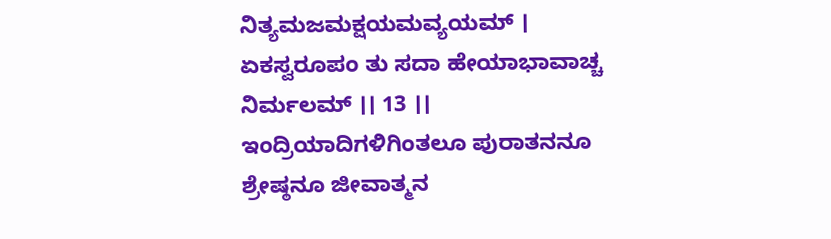ನಿತ್ಯಮಜಮಕ್ಷಯಮವ್ಯಯಮ್ । ಏಕಸ್ವರೂಪಂ ತು ಸದಾ ಹೇಯಾಭಾವಾಚ್ಚ ನಿರ್ಮಲಮ್ ।। 13 ।।
ಇಂದ್ರಿಯಾದಿಗಳಿಗಿಂತಲೂ ಪುರಾತನನೂ ಶ್ರೇಷ್ಠನೂ ಜೀವಾತ್ಮನ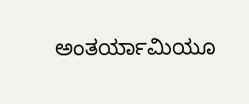ಅಂತರ್ಯಾಮಿಯೂ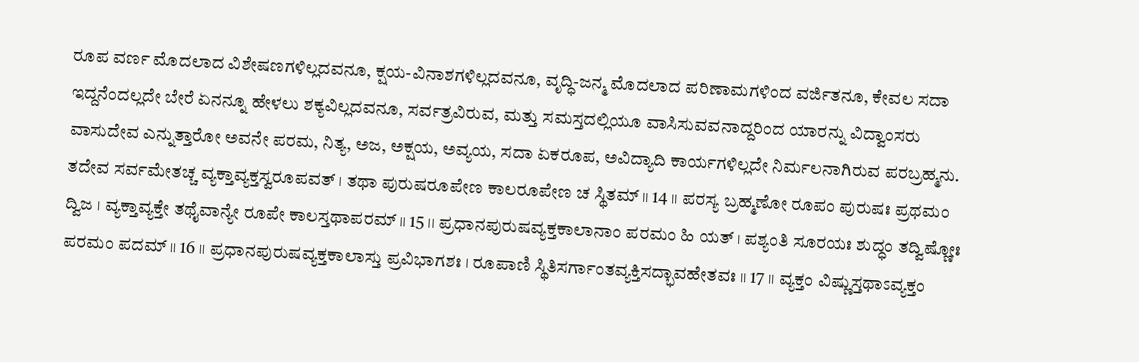ರೂಪ ವರ್ಣ ಮೊದಲಾದ ವಿಶೇಷಣಗಳಿಲ್ಲದವನೂ, ಕ್ಷಯ-ವಿನಾಶಗಳಿಲ್ಲದವನೂ, ವೃದ್ಧಿ-ಜನ್ಮ ಮೊದಲಾದ ಪರಿಣಾಮಗಳಿಂದ ವರ್ಜಿತನೂ, ಕೇವಲ ಸದಾ ಇದ್ದನೆಂದಲ್ಲದೇ ಬೇರೆ ಏನನ್ನೂ ಹೇಳಲು ಶಕ್ಯವಿಲ್ಲದವನೂ, ಸರ್ವತ್ರವಿರುವ, ಮತ್ತು ಸಮಸ್ತದಲ್ಲಿಯೂ ವಾಸಿಸುವವನಾದ್ದರಿಂದ ಯಾರನ್ನು ವಿದ್ವಾಂಸರು ವಾಸುದೇವ ಎನ್ನುತ್ತಾರೋ ಅವನೇ ಪರಮ, ನಿತ್ಯ, ಅಜ, ಅಕ್ಷಯ, ಅವ್ಯಯ, ಸದಾ ಏಕರೂಪ, ಅವಿದ್ಯಾದಿ ಕಾರ್ಯಗಳಿಲ್ಲದೇ ನಿರ್ಮಲನಾಗಿರುವ ಪರಬ್ರಹ್ಮನು.
ತದೇವ ಸರ್ವಮೇತಚ್ಚ ವ್ಯಕ್ತಾವ್ಯಕ್ತಸ್ವರೂಪವತ್ । ತಥಾ ಪುರುಷರೂಪೇಣ ಕಾಲರೂಪೇಣ ಚ ಸ್ಥಿತಮ್ ।। 14 ।। ಪರಸ್ಯ ಬ್ರಹ್ಮಣೋ ರೂಪಂ ಪುರುಷಃ ಪ್ರಥಮಂ ದ್ವಿಜ । ವ್ಯಕ್ತಾವ್ಯಕ್ತೇ ತಥೈವಾನ್ಯೇ ರೂಪೇ ಕಾಲಸ್ತಥಾಪರಮ್ ।। 15 ।। ಪ್ರಧಾನಪುರುಷವ್ಯಕ್ತಕಾಲಾನಾಂ ಪರಮಂ ಹಿ ಯತ್ । ಪಶ್ಯಂತಿ ಸೂರಯಃ ಶುದ್ಧಂ ತದ್ವಿಷ್ಣೋಃ ಪರಮಂ ಪದಮ್ ।। 16 ।। ಪ್ರಧಾನಪುರುಷವ್ಯಕ್ತಕಾಲಾಸ್ತು ಪ್ರವಿಭಾಗಶಃ । ರೂಪಾಣಿ ಸ್ಥಿತಿಸರ್ಗಾಂತವ್ಯಕ್ತಿಸದ್ಭಾವಹೇತವಃ ।। 17 ।। ವ್ಯಕ್ತಂ ವಿಷ್ಣುಸ್ತಥಾಽವ್ಯಕ್ತಂ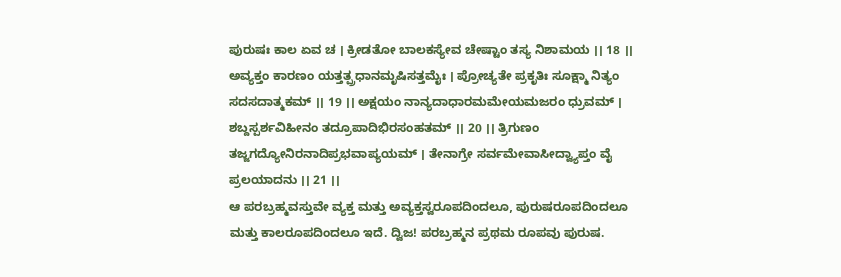ಪುರುಷಃ ಕಾಲ ಏವ ಚ । ಕ್ರೀಡತೋ ಬಾಲಕಸ್ಯೇವ ಚೇಷ್ಟಾಂ ತಸ್ಯ ನಿಶಾಮಯ ।। 18 ।। ಅವ್ಯಕ್ತಂ ಕಾರಣಂ ಯತ್ತತ್ಪ್ರಧಾನಮೃಷಿಸತ್ತಮೈಃ । ಪ್ರೋಚ್ಯತೇ ಪ್ರಕೃತಿಃ ಸೂಕ್ಷ್ಮಾ ನಿತ್ಯಂ ಸದಸದಾತ್ಮಕಮ್ ।। 19 ।। ಅಕ್ಷಯಂ ನಾನ್ಯದಾಧಾರಮಮೇಯಮಜರಂ ಧ್ರುವಮ್ । ಶಬ್ದಸ್ಪರ್ಶವಿಹೀನಂ ತದ್ರೂಪಾದಿಭಿರಸಂಹತಮ್ ।। 20 ।। ತ್ರಿಗುಣಂ ತಜ್ಜಗದ್ಯೋನಿರನಾದಿಪ್ರಭವಾಪ್ಯಯಮ್ । ತೇನಾಗ್ರೇ ಸರ್ವಮೇವಾಸೀದ್ವ್ಯಾಪ್ತಂ ವೈ ಪ್ರಲಯಾದನು ।। 21 ।।
ಆ ಪರಬ್ರಹ್ಮವಸ್ತುವೇ ವ್ಯಕ್ತ ಮತ್ತು ಅವ್ಯಕ್ತಸ್ವರೂಪದಿಂದಲೂ, ಪುರುಷರೂಪದಿಂದಲೂ ಮತ್ತು ಕಾಲರೂಪದಿಂದಲೂ ಇದೆ. ದ್ವಿಜ! ಪರಬ್ರಹ್ಮನ ಪ್ರಥಮ ರೂಪವು ಪುರುಷ.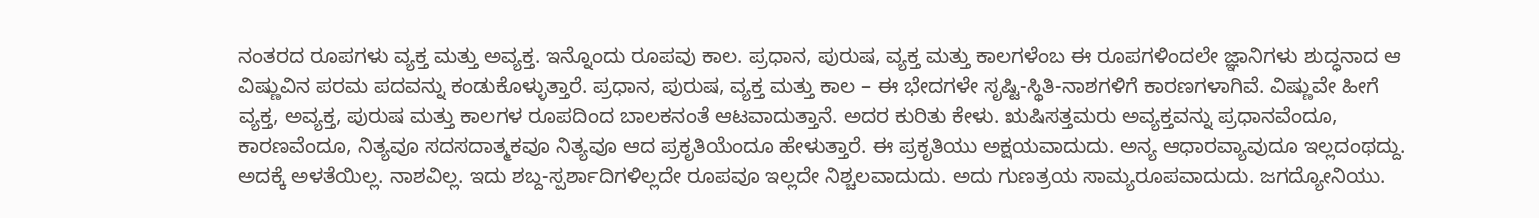ನಂತರದ ರೂಪಗಳು ವ್ಯಕ್ತ ಮತ್ತು ಅವ್ಯಕ್ತ. ಇನ್ನೊಂದು ರೂಪವು ಕಾಲ. ಪ್ರಧಾನ, ಪುರುಷ, ವ್ಯಕ್ತ ಮತ್ತು ಕಾಲಗಳೆಂಬ ಈ ರೂಪಗಳಿಂದಲೇ ಜ್ಞಾನಿಗಳು ಶುದ್ಧನಾದ ಆ ವಿಷ್ಣುವಿನ ಪರಮ ಪದವನ್ನು ಕಂಡುಕೊಳ್ಳುತ್ತಾರೆ. ಪ್ರಧಾನ, ಪುರುಷ, ವ್ಯಕ್ತ ಮತ್ತು ಕಾಲ – ಈ ಭೇದಗಳೇ ಸೃಷ್ಟಿ-ಸ್ಥಿತಿ-ನಾಶಗಳಿಗೆ ಕಾರಣಗಳಾಗಿವೆ. ವಿಷ್ಣುವೇ ಹೀಗೆ ವ್ಯಕ್ತ, ಅವ್ಯಕ್ತ, ಪುರುಷ ಮತ್ತು ಕಾಲಗಳ ರೂಪದಿಂದ ಬಾಲಕನಂತೆ ಆಟವಾದುತ್ತಾನೆ. ಅದರ ಕುರಿತು ಕೇಳು. ಋಷಿಸತ್ತಮರು ಅವ್ಯಕ್ತವನ್ನು ಪ್ರಧಾನವೆಂದೂ, ಕಾರಣವೆಂದೂ, ನಿತ್ಯವೂ ಸದಸದಾತ್ಮಕವೂ ನಿತ್ಯವೂ ಆದ ಪ್ರಕೃತಿಯೆಂದೂ ಹೇಳುತ್ತಾರೆ. ಈ ಪ್ರಕೃತಿಯು ಅಕ್ಷಯವಾದುದು. ಅನ್ಯ ಆಧಾರವ್ಯಾವುದೂ ಇಲ್ಲದಂಥದ್ದು. ಅದಕ್ಕೆ ಅಳತೆಯಿಲ್ಲ. ನಾಶವಿಲ್ಲ. ಇದು ಶಬ್ದ-ಸ್ಪರ್ಶಾದಿಗಳಿಲ್ಲದೇ ರೂಪವೂ ಇಲ್ಲದೇ ನಿಶ್ಚಲವಾದುದು. ಅದು ಗುಣತ್ರಯ ಸಾಮ್ಯರೂಪವಾದುದು. ಜಗದ್ಯೋನಿಯು.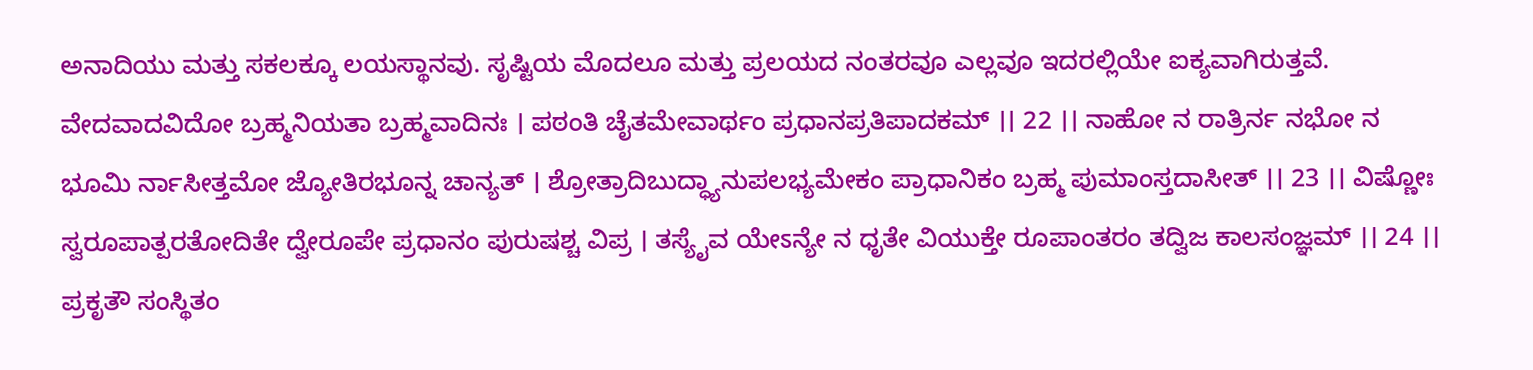ಅನಾದಿಯು ಮತ್ತು ಸಕಲಕ್ಕೂ ಲಯಸ್ಥಾನವು. ಸೃಷ್ಟಿಯ ಮೊದಲೂ ಮತ್ತು ಪ್ರಲಯದ ನಂತರವೂ ಎಲ್ಲವೂ ಇದರಲ್ಲಿಯೇ ಐಕ್ಯವಾಗಿರುತ್ತವೆ.
ವೇದವಾದವಿದೋ ಬ್ರಹ್ಮನಿಯತಾ ಬ್ರಹ್ಮವಾದಿನಃ । ಪಠಂತಿ ಚೈತಮೇವಾರ್ಥಂ ಪ್ರಧಾನಪ್ರತಿಪಾದಕಮ್ ।। 22 ।। ನಾಹೋ ನ ರಾತ್ರಿರ್ನ ನಭೋ ನ ಭೂಮಿ ರ್ನಾಸೀತ್ತಮೋ ಜ್ಯೋತಿರಭೂನ್ನ ಚಾನ್ಯತ್ । ಶ್ರೋತ್ರಾದಿಬುದ್ಧ್ಯಾನುಪಲಭ್ಯಮೇಕಂ ಪ್ರಾಧಾನಿಕಂ ಬ್ರಹ್ಮ ಪುಮಾಂಸ್ತದಾಸೀತ್ ।। 23 ।। ವಿಷ್ಣೋಃ ಸ್ವರೂಪಾತ್ಪರತೋದಿತೇ ದ್ವೇರೂಪೇ ಪ್ರಧಾನಂ ಪುರುಷಶ್ಚ ವಿಪ್ರ । ತಸ್ಯೈವ ಯೇಽನ್ಯೇ ನ ಧೃತೇ ವಿಯುಕ್ತೇ ರೂಪಾಂತರಂ ತದ್ವಿಜ ಕಾಲಸಂಜ್ಞಮ್ ।। 24 ।। ಪ್ರಕೃತೌ ಸಂಸ್ಥಿತಂ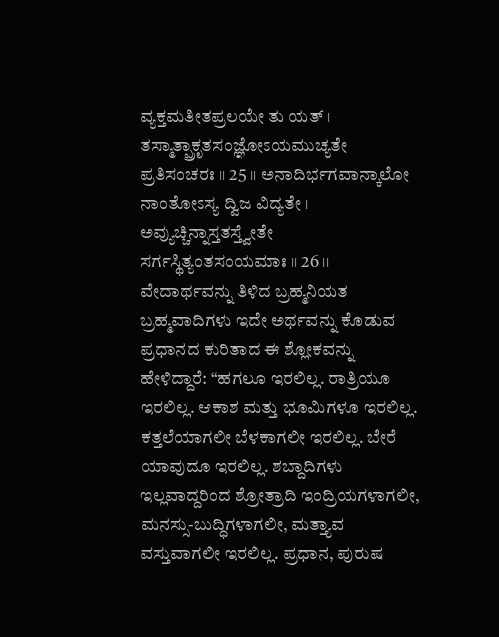ವ್ಯಕ್ತಮತೀತಪ್ರಲಯೇ ತು ಯತ್ । ತಸ್ಮಾತ್ಪ್ರಾಕೃತಸಂಜ್ಞೋಽಯಮುಚ್ಯತೇ ಪ್ರತಿಸಂಚರಃ ।। 25 ।। ಅನಾದಿರ್ಭಗವಾನ್ಕಾಲೋ ನಾಂತೋಽಸ್ಯ ದ್ವಿಜ ವಿದ್ಯತೇ । ಅವ್ಯುಚ್ಚಿನ್ನಾಸ್ತತಸ್ತ್ವೇತೇ ಸರ್ಗಸ್ಥಿತ್ಯಂತಸಂಯಮಾಃ ।। 26 ।।
ವೇದಾರ್ಥವನ್ನು ತಿಳಿದ ಬ್ರಹ್ಮನಿಯತ ಬ್ರಹ್ಮವಾದಿಗಳು ಇದೇ ಅರ್ಥವನ್ನು ಕೊಡುವ ಪ್ರಧಾನದ ಕುರಿತಾದ ಈ ಶ್ಲೋಕವನ್ನು ಹೇಳಿದ್ದಾರೆ: “ಹಗಲೂ ಇರಲಿಲ್ಲ. ರಾತ್ರಿಯೂ ಇರಲಿಲ್ಲ. ಆಕಾಶ ಮತ್ತು ಭೂಮಿಗಳೂ ಇರಲಿಲ್ಲ. ಕತ್ತಲೆಯಾಗಲೀ ಬೆಳಕಾಗಲೀ ಇರಲಿಲ್ಲ. ಬೇರೆ ಯಾವುದೂ ಇರಲಿಲ್ಲ. ಶಬ್ದಾದಿಗಳು ಇಲ್ಲವಾದ್ದರಿಂದ ಶ್ರೋತ್ರಾದಿ ಇಂದ್ರಿಯಗಳಾಗಲೀ, ಮನಸ್ಸು-ಬುದ್ಧಿಗಳಾಗಲೀ, ಮತ್ತ್ಯಾವ ವಸ್ತುವಾಗಲೀ ಇರಲಿಲ್ಲ. ಪ್ರಧಾನ, ಪುರುಷ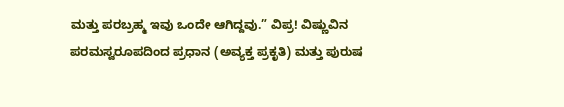ಮತ್ತು ಪರಬ್ರಹ್ಮ ಇವು ಒಂದೇ ಆಗಿದ್ದವು.” ವಿಪ್ರ! ವಿಷ್ಣುವಿನ ಪರಮಸ್ವರೂಪದಿಂದ ಪ್ರಧಾನ (ಅವ್ಯಕ್ತ ಪ್ರಕೃತಿ) ಮತ್ತು ಪುರುಷ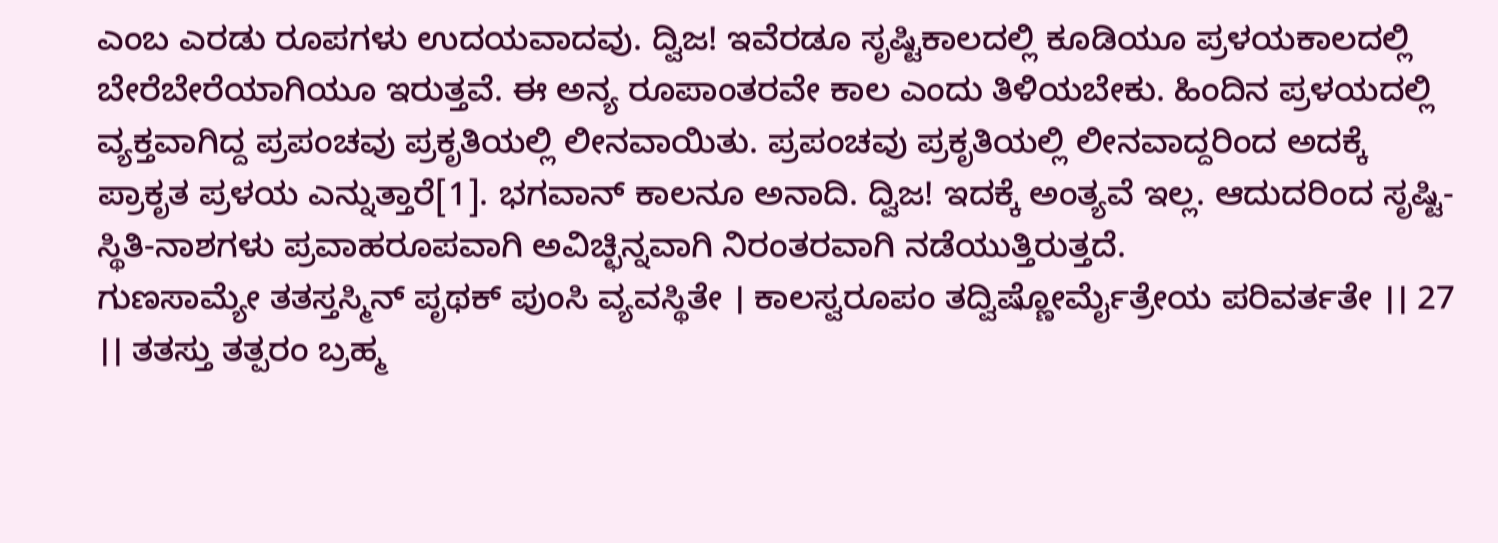ಎಂಬ ಎರಡು ರೂಪಗಳು ಉದಯವಾದವು. ದ್ವಿಜ! ಇವೆರಡೂ ಸೃಷ್ಟಿಕಾಲದಲ್ಲಿ ಕೂಡಿಯೂ ಪ್ರಳಯಕಾಲದಲ್ಲಿ ಬೇರೆಬೇರೆಯಾಗಿಯೂ ಇರುತ್ತವೆ. ಈ ಅನ್ಯ ರೂಪಾಂತರವೇ ಕಾಲ ಎಂದು ತಿಳಿಯಬೇಕು. ಹಿಂದಿನ ಪ್ರಳಯದಲ್ಲಿ ವ್ಯಕ್ತವಾಗಿದ್ದ ಪ್ರಪಂಚವು ಪ್ರಕೃತಿಯಲ್ಲಿ ಲೀನವಾಯಿತು. ಪ್ರಪಂಚವು ಪ್ರಕೃತಿಯಲ್ಲಿ ಲೀನವಾದ್ದರಿಂದ ಅದಕ್ಕೆ ಪ್ರಾಕೃತ ಪ್ರಳಯ ಎನ್ನುತ್ತಾರೆ[1]. ಭಗವಾನ್ ಕಾಲನೂ ಅನಾದಿ. ದ್ವಿಜ! ಇದಕ್ಕೆ ಅಂತ್ಯವೆ ಇಲ್ಲ. ಆದುದರಿಂದ ಸೃಷ್ಟಿ-ಸ್ಥಿತಿ-ನಾಶಗಳು ಪ್ರವಾಹರೂಪವಾಗಿ ಅವಿಚ್ಛಿನ್ನವಾಗಿ ನಿರಂತರವಾಗಿ ನಡೆಯುತ್ತಿರುತ್ತದೆ.
ಗುಣಸಾಮ್ಯೇ ತತಸ್ತಸ್ಮಿನ್ ಪೃಥಕ್ ಪುಂಸಿ ವ್ಯವಸ್ಥಿತೇ । ಕಾಲಸ್ವರೂಪಂ ತದ್ವಿಷ್ಣೋರ್ಮೈತ್ರೇಯ ಪರಿವರ್ತತೇ ।। 27 ।। ತತಸ್ತು ತತ್ಪರಂ ಬ್ರಹ್ಮ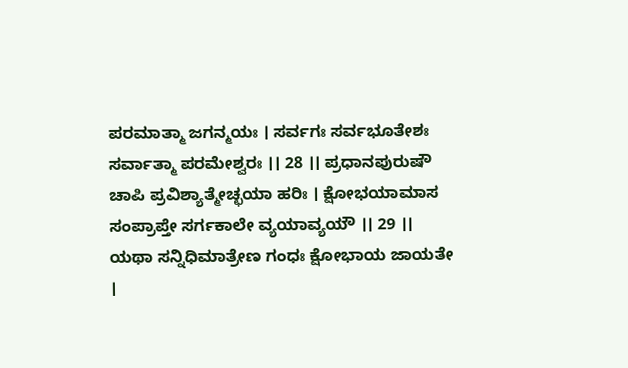ಪರಮಾತ್ಮಾ ಜಗನ್ಮಯಃ । ಸರ್ವಗಃ ಸರ್ವಭೂತೇಶಃ ಸರ್ವಾತ್ಮಾ ಪರಮೇಶ್ವರಃ ।। 28 ।। ಪ್ರಧಾನಪುರುಷೌ ಚಾಪಿ ಪ್ರವಿಶ್ಯಾತ್ಮೇಚ್ಛಯಾ ಹರಿಃ । ಕ್ಷೋಭಯಾಮಾಸ ಸಂಪ್ರಾಪ್ತೇ ಸರ್ಗಕಾಲೇ ವ್ಯಯಾವ್ಯಯೌ ।। 29 ।। ಯಥಾ ಸನ್ನಿಧಿಮಾತ್ರೇಣ ಗಂಧಃ ಕ್ಷೋಭಾಯ ಜಾಯತೇ ।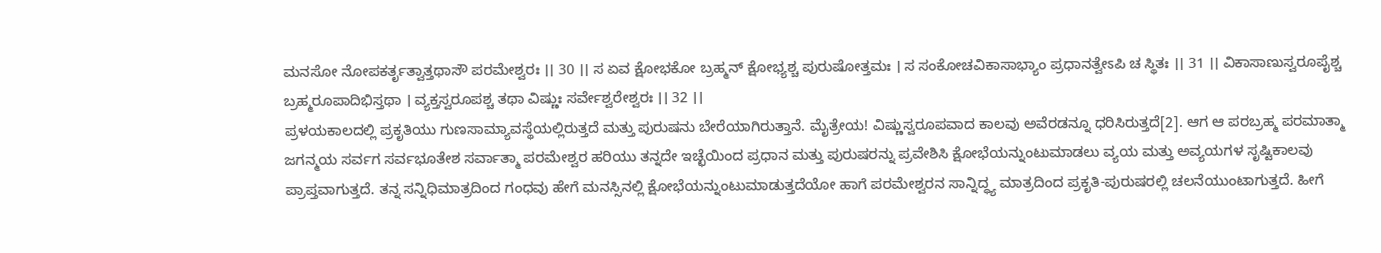ಮನಸೋ ನೋಪಕರ್ತೃತ್ವಾತ್ತಥಾಸೌ ಪರಮೇಶ್ವರಃ ।। 30 ।। ಸ ಏವ ಕ್ಷೋಭಕೋ ಬ್ರಹ್ಮನ್ ಕ್ಷೋಭ್ಯಶ್ಚ ಪುರುಷೋತ್ತಮಃ । ಸ ಸಂಕೋಚವಿಕಾಸಾಭ್ಯಾಂ ಪ್ರಧಾನತ್ವೇಽಪಿ ಚ ಸ್ಥಿತಃ ।। 31 ।। ವಿಕಾಸಾಣುಸ್ವರೂಪೈಶ್ಚ ಬ್ರಹ್ಮರೂಪಾದಿಭಿಸ್ತಥಾ । ವ್ಯಕ್ತಸ್ವರೂಪಶ್ಚ ತಥಾ ವಿಷ್ಣುಃ ಸರ್ವೇಶ್ವರೇಶ್ವರಃ ।। 32 ।।
ಪ್ರಳಯಕಾಲದಲ್ಲಿ ಪ್ರಕೃತಿಯು ಗುಣಸಾಮ್ಯಾವಸ್ಥೆಯಲ್ಲಿರುತ್ತದೆ ಮತ್ತು ಪುರುಷನು ಬೇರೆಯಾಗಿರುತ್ತಾನೆ. ಮೈತ್ರೇಯ! ವಿಷ್ಣುಸ್ವರೂಪವಾದ ಕಾಲವು ಅವೆರಡನ್ನೂ ಧರಿಸಿರುತ್ತದೆ[2]. ಆಗ ಆ ಪರಬ್ರಹ್ಮ ಪರಮಾತ್ಮಾ ಜಗನ್ಮಯ ಸರ್ವಗ ಸರ್ವಭೂತೇಶ ಸರ್ವಾತ್ಮಾ ಪರಮೇಶ್ವರ ಹರಿಯು ತನ್ನದೇ ಇಚ್ಛೆಯಿಂದ ಪ್ರಧಾನ ಮತ್ತು ಪುರುಷರನ್ನು ಪ್ರವೇಶಿಸಿ ಕ್ಷೋಭೆಯನ್ನುಂಟುಮಾಡಲು ವ್ಯಯ ಮತ್ತು ಅವ್ಯಯಗಳ ಸೃಷ್ಟಿಕಾಲವು ಪ್ರಾಪ್ತವಾಗುತ್ತದೆ. ತನ್ನ ಸನ್ನಿಧಿಮಾತ್ರದಿಂದ ಗಂಧವು ಹೇಗೆ ಮನಸ್ಸಿನಲ್ಲಿ ಕ್ಷೋಭೆಯನ್ನುಂಟುಮಾಡುತ್ತದೆಯೋ ಹಾಗೆ ಪರಮೇಶ್ವರನ ಸಾನ್ನಿದ್ಧ್ಯ ಮಾತ್ರದಿಂದ ಪ್ರಕೃತಿ-ಪುರುಷರಲ್ಲಿ ಚಲನೆಯುಂಟಾಗುತ್ತದೆ. ಹೀಗೆ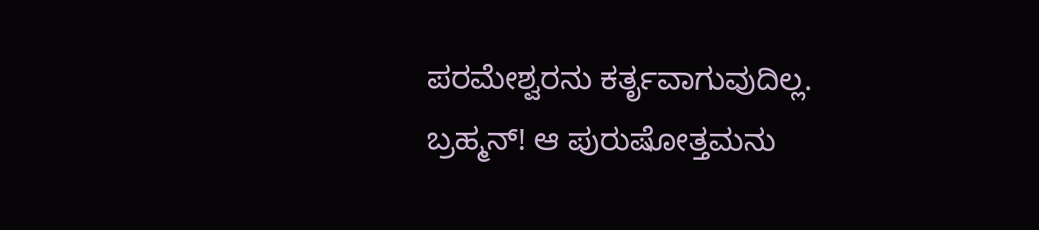ಪರಮೇಶ್ವರನು ಕರ್ತೃವಾಗುವುದಿಲ್ಲ. ಬ್ರಹ್ಮನ್! ಆ ಪುರುಷೋತ್ತಮನು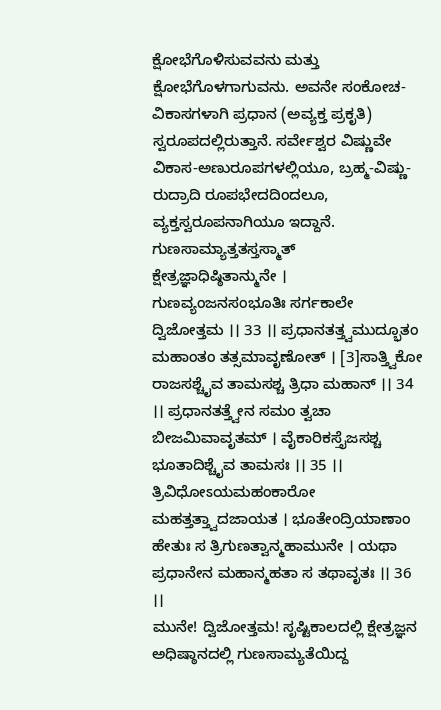ಕ್ಷೋಭೆಗೊಳಿಸುವವನು ಮತ್ತು ಕ್ಷೋಭೆಗೊಳಗಾಗುವನು. ಅವನೇ ಸಂಕೋಚ-ವಿಕಾಸಗಳಾಗಿ ಪ್ರಧಾನ (ಅವ್ಯಕ್ತ ಪ್ರಕೃತಿ) ಸ್ವರೂಪದಲ್ಲಿರುತ್ತಾನೆ. ಸರ್ವೇಶ್ವರ ವಿಷ್ಣುವೇ ವಿಕಾಸ-ಅಣುರೂಪಗಳಲ್ಲಿಯೂ, ಬ್ರಹ್ಮ-ವಿಷ್ಣು-ರುದ್ರಾದಿ ರೂಪಭೇದದಿಂದಲೂ, ವ್ಯಕ್ತಸ್ವರೂಪನಾಗಿಯೂ ಇದ್ದಾನೆ.
ಗುಣಸಾಮ್ಯಾತ್ತತಸ್ತಸ್ಮಾತ್ ಕ್ಷೇತ್ರಜ್ಞಾಧಿಷ್ಠಿತಾನ್ಮುನೇ । ಗುಣವ್ಯಂಜನಸಂಭೂತಿಃ ಸರ್ಗಕಾಲೇ ದ್ವಿಜೋತ್ತಮ ।। 33 ।। ಪ್ರಧಾನತತ್ತ್ವಮುದ್ಭೂತಂ ಮಹಾಂತಂ ತತ್ಸಮಾವೃಣೋತ್ । [3]ಸಾತ್ತ್ವಿಕೋ ರಾಜಸಶ್ಚೈವ ತಾಮಸಶ್ಚ ತ್ರಿಧಾ ಮಹಾನ್ ।। 34 ।। ಪ್ರಧಾನತತ್ತ್ವೇನ ಸಮಂ ತ್ವಚಾ ಬೀಜಮಿವಾವೃತಮ್ । ವೈಕಾರಿಕಸ್ತೈಜಸಶ್ಚ ಭೂತಾದಿಶ್ಚೈವ ತಾಮಸಃ ।। 35 ।। ತ್ರಿವಿಧೋಽಯಮಹಂಕಾರೋ ಮಹತ್ತತ್ತ್ವಾದಜಾಯತ । ಭೂತೇಂದ್ರಿಯಾಣಾಂ ಹೇತುಃ ಸ ತ್ರಿಗುಣತ್ವಾನ್ಮಹಾಮುನೇ । ಯಥಾ ಪ್ರಧಾನೇನ ಮಹಾನ್ಮಹತಾ ಸ ತಥಾವೃತಃ ।। 36 ।।
ಮುನೇ! ದ್ವಿಜೋತ್ತಮ! ಸೃಷ್ಟಿಕಾಲದಲ್ಲಿ ಕ್ಷೇತ್ರಜ್ಞನ ಅಧಿಷ್ಠಾನದಲ್ಲಿ ಗುಣಸಾಮ್ಯತೆಯಿದ್ದ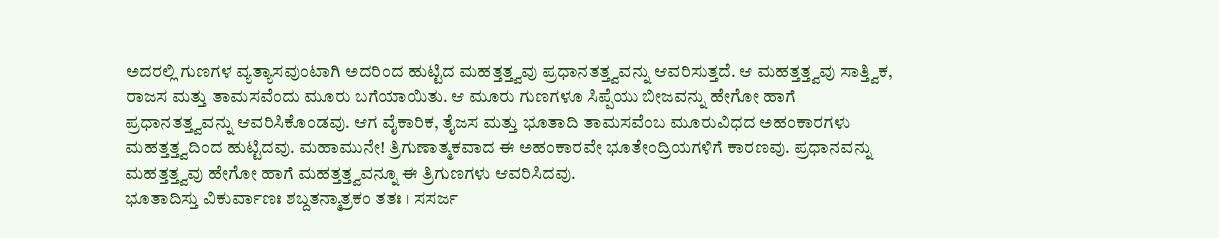ಅದರಲ್ಲಿ ಗುಣಗಳ ವ್ಯತ್ಯಾಸವುಂಟಾಗಿ ಅದರಿಂದ ಹುಟ್ಟಿದ ಮಹತ್ತತ್ತ್ವವು ಪ್ರಧಾನತತ್ತ್ವವನ್ನು ಆವರಿಸುತ್ತದೆ. ಆ ಮಹತ್ತತ್ತ್ವವು ಸಾತ್ತ್ವಿಕ, ರಾಜಸ ಮತ್ತು ತಾಮಸವೆಂದು ಮೂರು ಬಗೆಯಾಯಿತು. ಆ ಮೂರು ಗುಣಗಳೂ ಸಿಪ್ಪೆಯು ಬೀಜವನ್ನು ಹೇಗೋ ಹಾಗೆ ಪ್ರಧಾನತತ್ತ್ವವನ್ನು ಆವರಿಸಿಕೊಂಡವು. ಆಗ ವೈಕಾರಿಕ, ತೈಜಸ ಮತ್ತು ಭೂತಾದಿ ತಾಮಸವೆಂಬ ಮೂರುವಿಧದ ಅಹಂಕಾರಗಳು ಮಹತ್ತತ್ತ್ವದಿಂದ ಹುಟ್ಟಿದವು. ಮಹಾಮುನೇ! ತ್ರಿಗುಣಾತ್ಮಕವಾದ ಈ ಅಹಂಕಾರವೇ ಭೂತೇಂದ್ರಿಯಗಳಿಗೆ ಕಾರಣವು. ಪ್ರಧಾನವನ್ನು ಮಹತ್ತತ್ತ್ವವು ಹೇಗೋ ಹಾಗೆ ಮಹತ್ತತ್ತ್ವವನ್ನೂ ಈ ತ್ರಿಗುಣಗಳು ಆವರಿಸಿದವು.
ಭೂತಾದಿಸ್ತು ವಿಕುರ್ವಾಣಃ ಶಬ್ದತನ್ಮಾತ್ರಕಂ ತತಃ । ಸಸರ್ಜ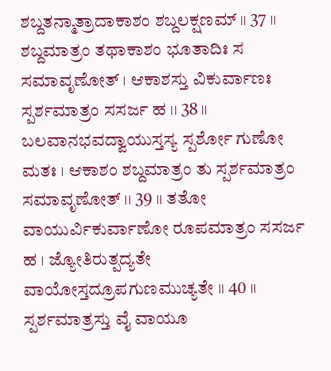ಶಬ್ದತನ್ಮಾತ್ರಾದಾಕಾಶಂ ಶಬ್ದಲಕ್ಷಣಮ್ ।। 37 ।। ಶಬ್ದಮಾತ್ರಂ ತಥಾಕಾಶಂ ಭೂತಾದಿಃ ಸ ಸಮಾವೃಣೋತ್ । ಆಕಾಶಸ್ತು ವಿಕುರ್ವಾಣಃ ಸ್ಪರ್ಶಮಾತ್ರಂ ಸಸರ್ಜ ಹ ।। 38 ।। ಬಲವಾನಭವದ್ವಾಯುಸ್ತಸ್ಯ ಸ್ಪರ್ಶೋ ಗುಣೋ ಮತಃ । ಆಕಾಶಂ ಶಬ್ದಮಾತ್ರಂ ತು ಸ್ಪರ್ಶಮಾತ್ರಂ ಸಮಾವೃಣೋತ್ ।। 39 ।। ತತೋ ವಾಯುರ್ವಿಕುರ್ವಾಣೋ ರೂಪಮಾತ್ರಂ ಸಸರ್ಜ ಹ । ಜ್ಯೋತಿರುತ್ಪದ್ಯತೇ ವಾಯೋಸ್ತದ್ರೂಪಗುಣಮುಚ್ಯತೇ ।। 40 ।। ಸ್ಪರ್ಶಮಾತ್ರಸ್ತು ವೈ ವಾಯೂ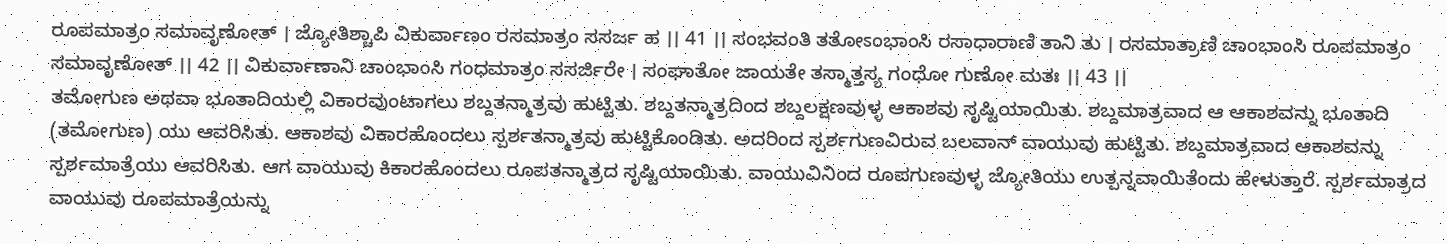ರೂಪಮಾತ್ರಂ ಸಮಾವೃಣೋತ್ । ಜ್ಯೋತಿಶ್ಚಾಪಿ ವಿಕುರ್ವಾಣಂ ರಸಮಾತ್ರಂ ಸಸರ್ಜ ಹ ।। 41 ।। ಸಂಭವಂತಿ ತತೋಽಂಭಾಂಸಿ ರಸಾಧಾರಾಣಿ ತಾನಿ ತು । ರಸಮಾತ್ರಾಣಿ ಚಾಂಭಾಂಸಿ ರೂಪಮಾತ್ರಂ ಸಮಾವೃಣೋತ್ ।। 42 ।। ವಿಕುರ್ವಾಣಾನಿ ಚಾಂಭಾಂಸಿ ಗಂಧಮಾತ್ರಂ ಸಸರ್ಜಿರೇ । ಸಂಘಾತೋ ಜಾಯತೇ ತಸ್ಮಾತ್ತಸ್ಯ ಗಂಧೋ ಗುಣೋ ಮತಃ ।। 43 ।।
ತಮೋಗುಣ ಅಥವಾ ಭೂತಾದಿಯಲ್ಲಿ ವಿಕಾರವುಂಟಾಗಲು ಶಬ್ದತನ್ಮಾತ್ರವು ಹುಟ್ಟಿತು. ಶಬ್ದತನ್ಮಾತ್ರದಿಂದ ಶಬ್ದಲಕ್ಷಣವುಳ್ಳ ಆಕಾಶವು ಸೃಷ್ಟಿಯಾಯಿತು. ಶಬ್ದಮಾತ್ರವಾದ ಆ ಆಕಾಶವನ್ನು ಭೂತಾದಿ (ತಮೋಗುಣ) ಯು ಆವರಿಸಿತು. ಆಕಾಶವು ವಿಕಾರಹೊಂದಲು ಸ್ಪರ್ಶತನ್ಮಾತ್ರವು ಹುಟ್ಟಿಕೊಂಡಿತು. ಅದರಿಂದ ಸ್ಪರ್ಶಗುಣವಿರುವ ಬಲವಾನ್ ವಾಯುವು ಹುಟ್ಟಿತು. ಶಬ್ದಮಾತ್ರವಾದ ಆಕಾಶವನ್ನು ಸ್ಪರ್ಶಮಾತ್ರೆಯು ಆವರಿಸಿತು. ಆಗ ವಾಯುವು ಕಿಕಾರಹೊಂದಲು ರೂಪತನ್ಮಾತ್ರದ ಸೃಷ್ಟಿಯಾಯಿತು. ವಾಯುವಿನಿಂದ ರೂಪಗುಣವುಳ್ಳ ಜ್ಯೋತಿಯು ಉತ್ಪನ್ನವಾಯಿತೆಂದು ಹೇಳುತ್ತಾರೆ. ಸ್ಪರ್ಶಮಾತ್ರದ ವಾಯುವು ರೂಪಮಾತ್ರೆಯನ್ನು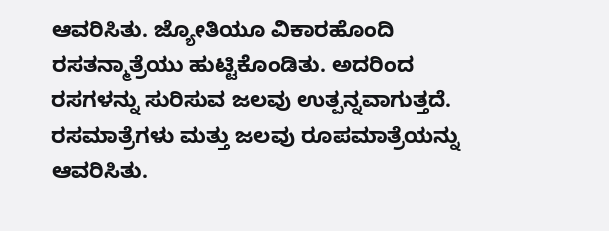ಆವರಿಸಿತು. ಜ್ಯೋತಿಯೂ ವಿಕಾರಹೊಂದಿ ರಸತನ್ಮಾತ್ರೆಯು ಹುಟ್ಟಿಕೊಂಡಿತು. ಅದರಿಂದ ರಸಗಳನ್ನು ಸುರಿಸುವ ಜಲವು ಉತ್ಪನ್ನವಾಗುತ್ತದೆ. ರಸಮಾತ್ರೆಗಳು ಮತ್ತು ಜಲವು ರೂಪಮಾತ್ರೆಯನ್ನು ಆವರಿಸಿತು.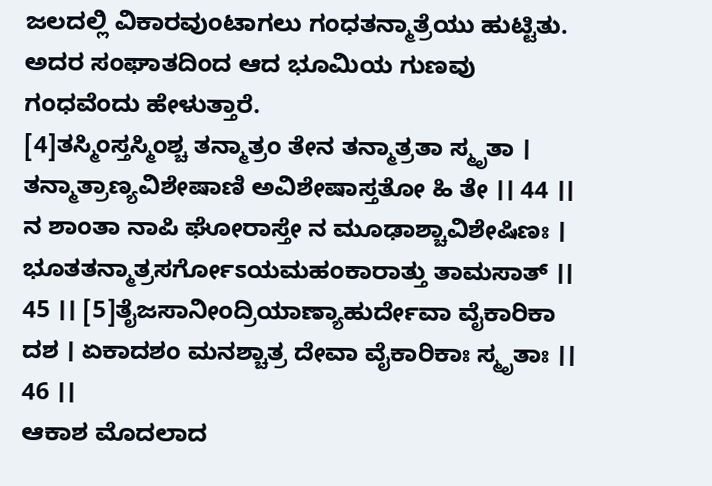ಜಲದಲ್ಲಿ ವಿಕಾರವುಂಟಾಗಲು ಗಂಧತನ್ಮಾತ್ರೆಯು ಹುಟ್ಟಿತು. ಅದರ ಸಂಘಾತದಿಂದ ಆದ ಭೂಮಿಯ ಗುಣವು ಗಂಧವೆಂದು ಹೇಳುತ್ತಾರೆ.
[4]ತಸ್ಮಿಂಸ್ತಸ್ಮಿಂಶ್ಚ ತನ್ಮಾತ್ರಂ ತೇನ ತನ್ಮಾತ್ರತಾ ಸ್ಮೃತಾ । ತನ್ಮಾತ್ರಾಣ್ಯವಿಶೇಷಾಣಿ ಅವಿಶೇಷಾಸ್ತತೋ ಹಿ ತೇ ।। 44 ।। ನ ಶಾಂತಾ ನಾಪಿ ಘೋರಾಸ್ತೇ ನ ಮೂಢಾಶ್ಚಾವಿಶೇಷಿಣಃ । ಭೂತತನ್ಮಾತ್ರಸರ್ಗೋಽಯಮಹಂಕಾರಾತ್ತು ತಾಮಸಾತ್ ।। 45 ।। [5]ತೈಜಸಾನೀಂದ್ರಿಯಾಣ್ಯಾಹುರ್ದೇವಾ ವೈಕಾರಿಕಾ ದಶ । ಏಕಾದಶಂ ಮನಶ್ಚಾತ್ರ ದೇವಾ ವೈಕಾರಿಕಾಃ ಸ್ಮೃತಾಃ ।। 46 ।।
ಆಕಾಶ ಮೊದಲಾದ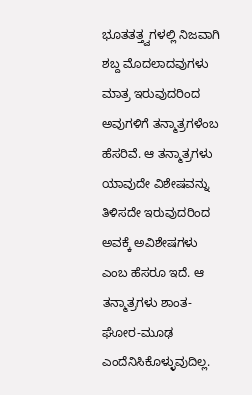ಭೂತತತ್ತ್ವಗಳಲ್ಲಿ ನಿಜವಾಗಿ ಶಬ್ದ ಮೊದಲಾದವುಗಳು ಮಾತ್ರ ಇರುವುದರಿಂದ ಅವುಗಳಿಗೆ ತನ್ಮಾತ್ರಗಳೆಂಬ ಹೆಸರಿವೆ. ಆ ತನ್ಮಾತ್ರಗಳು ಯಾವುದೇ ವಿಶೇಷವನ್ನು ತಿಳಿಸದೇ ಇರುವುದರಿಂದ ಅವಕ್ಕೆ ಅವಿಶೇಷಗಳು ಎಂಬ ಹೆಸರೂ ಇದೆ. ಆ ತನ್ಮಾತ್ರಗಳು ಶಾಂತ-ಘೋರ-ಮೂಢ ಎಂದೆನಿಸಿಕೊಳ್ಳುವುದಿಲ್ಲ.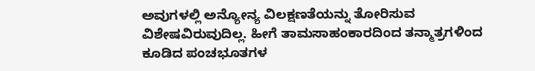ಅವುಗಳಲ್ಲಿ ಅನ್ಯೋನ್ಯ ವಿಲಕ್ಷಣತೆಯನ್ನು ತೋರಿಸುವ ವಿಶೇಷವಿರುವುದಿಲ್ಲ. ಹೀಗೆ ತಾಮಸಾಹಂಕಾರದಿಂದ ತನ್ಮಾತ್ರಗಳಿಂದ ಕೂಡಿದ ಪಂಚಭೂತಗಳ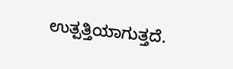ಉತ್ಪತ್ತಿಯಾಗುತ್ತದೆ.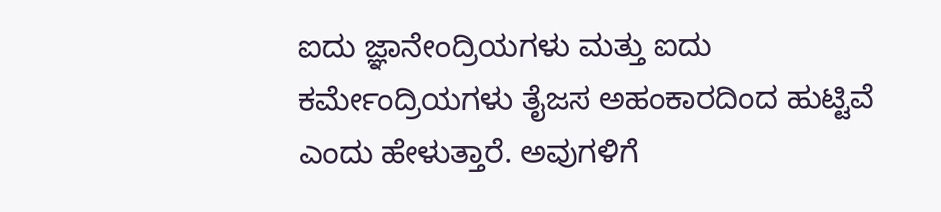ಐದು ಜ್ಞಾನೇಂದ್ರಿಯಗಳು ಮತ್ತು ಐದು ಕರ್ಮೇಂದ್ರಿಯಗಳು ತೈಜಸ ಅಹಂಕಾರದಿಂದ ಹುಟ್ಟಿವೆ ಎಂದು ಹೇಳುತ್ತಾರೆ. ಅವುಗಳಿಗೆ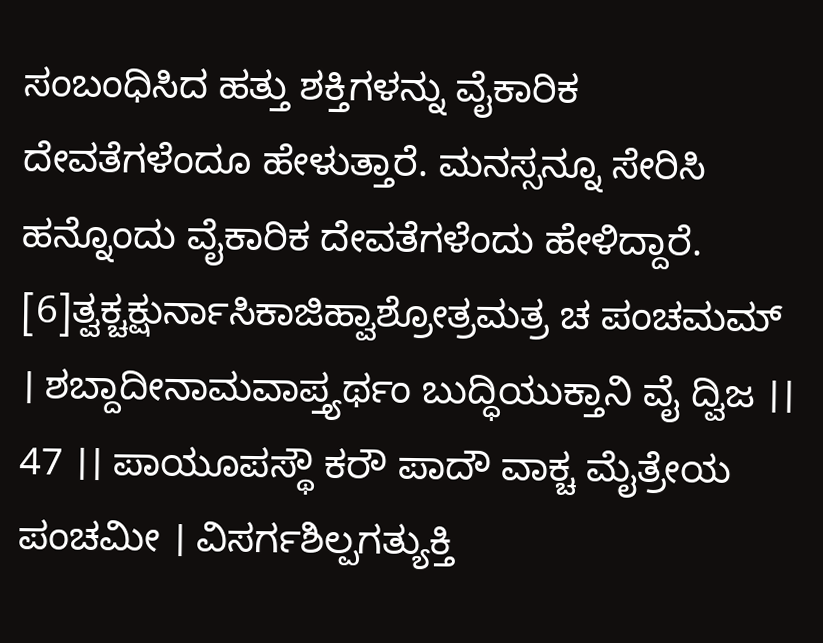ಸಂಬಂಧಿಸಿದ ಹತ್ತು ಶಕ್ತಿಗಳನ್ನು ವೈಕಾರಿಕ ದೇವತೆಗಳೆಂದೂ ಹೇಳುತ್ತಾರೆ. ಮನಸ್ಸನ್ನೂ ಸೇರಿಸಿ ಹನ್ನೊಂದು ವೈಕಾರಿಕ ದೇವತೆಗಳೆಂದು ಹೇಳಿದ್ದಾರೆ.
[6]ತ್ವಕ್ಚಕ್ಷುರ್ನಾಸಿಕಾಜಿಹ್ವಾಶ್ರೋತ್ರಮತ್ರ ಚ ಪಂಚಮಮ್ । ಶಬ್ದಾದೀನಾಮವಾಪ್ತ್ಯರ್ಥಂ ಬುದ್ಧಿಯುಕ್ತಾನಿ ವೈ ದ್ವಿಜ ।। 47 ।। ಪಾಯೂಪಸ್ಥೌ ಕರೌ ಪಾದೌ ವಾಕ್ಚ ಮೈತ್ರೇಯ ಪಂಚಮೀ । ವಿಸರ್ಗಶಿಲ್ಪಗತ್ಯುಕ್ತಿ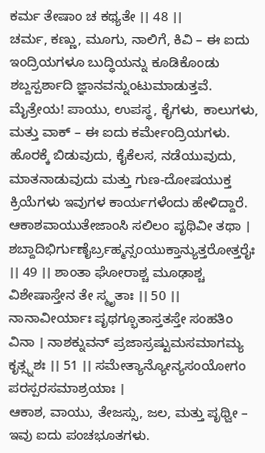ಕರ್ಮ ತೇಷಾಂ ಚ ಕಥ್ಯತೇ ।। 48 ।।
ಚರ್ಮ, ಕಣ್ಣು, ಮೂಗು, ನಾಲಿಗೆ, ಕಿವಿ – ಈ ಐದು ಇಂದ್ರಿಯಗಳೂ ಬುದ್ಧಿಯನ್ನು ಕೂಡಿಕೊಂಡು ಶಬ್ದಸ್ಪರ್ಶಾದಿ ಜ್ಞಾನವನ್ನುಂಟುಮಾಡುತ್ತವೆ. ಮೈತ್ರೇಯ! ಪಾಯು, ಉಪಸ್ಥ, ಕೈಗಳು, ಕಾಲುಗಳು, ಮತ್ತು ವಾಕ್ – ಈ ಐದು ಕರ್ಮೇಂದ್ರಿಯಗಳು. ಹೊರಕ್ಕೆ ಬಿಡುವುದು, ಕೈಕೆಲಸ, ನಡೆಯುವುದು, ಮಾತನಾಡುವುದು ಮತ್ತು ಗುಣ-ದೋಷಯುಕ್ತ ಕ್ರಿಯೆಗಳು ಇವುಗಳ ಕಾರ್ಯಗಳೆಂದು ಹೇಳಿದ್ದಾರೆ.
ಆಕಾಶವಾಯುತೇಜಾಂಸಿ ಸಲಿಲಂ ಪೃಥಿವೀ ತಥಾ । ಶಬ್ದಾದಿಭಿರ್ಗುಣೈರ್ಬ್ರಹ್ಮನ್ಸಂಯುಕ್ತಾನ್ಯುತ್ತರೋತ್ತರೈಃ ।। 49 ।। ಶಾಂತಾ ಘೋರಾಶ್ಚ ಮೂಢಾಶ್ಚ ವಿಶೇಷಾಸ್ತೇನ ತೇ ಸ್ಮೃತಾಃ ।। 50 ।। ನಾನಾವೀರ್ಯಾಃ ಪೃಥಗ್ಭೂತಾಸ್ತತಸ್ತೇ ಸಂಹತಿಂ ವಿನಾ । ನಾಶಕ್ನುವನ್ ಪ್ರಜಾಸ್ರಷ್ಟುಮಸಮಾಗಮ್ಯ ಕೃತ್ಸ್ನಶಃ ।। 51 ।। ಸಮೇತ್ಯಾನ್ಯೋನ್ಯಸಂಯೋಗಂ ಪರಸ್ಪರಸಮಾಶ್ರಯಾಃ ।
ಆಕಾಶ, ವಾಯು, ತೇಜಸ್ಸು, ಜಲ, ಮತ್ತು ಪೃಥ್ವೀ – ಇವು ಐದು ಪಂಚಭೂತಗಳು.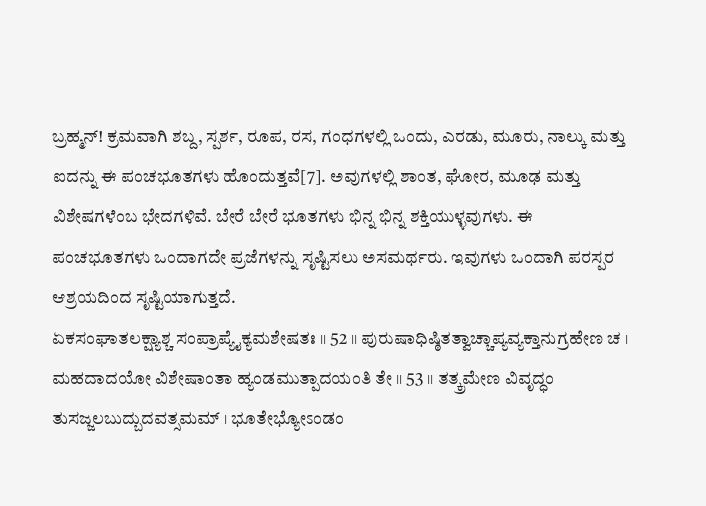ಬ್ರಹ್ಮನ್! ಕ್ರಮವಾಗಿ ಶಬ್ದ, ಸ್ಪರ್ಶ, ರೂಪ, ರಸ, ಗಂಧಗಳಲ್ಲಿ ಒಂದು, ಎರಡು, ಮೂರು, ನಾಲ್ಕು ಮತ್ತು ಐದನ್ನು ಈ ಪಂಚಭೂತಗಳು ಹೊಂದುತ್ತವೆ[7]. ಅವುಗಳಲ್ಲಿ ಶಾಂತ, ಘೋರ, ಮೂಢ ಮತ್ತು ವಿಶೇಷಗಳೆಂಬ ಭೇದಗಳಿವೆ. ಬೇರೆ ಬೇರೆ ಭೂತಗಳು ಭಿನ್ನ ಭಿನ್ನ ಶಕ್ತಿಯುಳ್ಳವುಗಳು. ಈ ಪಂಚಭೂತಗಳು ಒಂದಾಗದೇ ಪ್ರಜೆಗಳನ್ನು ಸೃಷ್ಟಿಸಲು ಅಸಮರ್ಥರು. ಇವುಗಳು ಒಂದಾಗಿ ಪರಸ್ಪರ ಆಶ್ರಯದಿಂದ ಸೃಷ್ಟಿಯಾಗುತ್ತದೆ.
ಏಕಸಂಘಾತಲಕ್ಷ್ಯಾಶ್ಚ ಸಂಪ್ರಾಪ್ಯೈಕ್ಯಮಶೇಷತಃ ।। 52 ।। ಪುರುಷಾಧಿಷ್ಠಿತತ್ವಾಚ್ಚಾಪ್ಯವ್ಯಕ್ತಾನುಗ್ರಹೇಣ ಚ । ಮಹದಾದಯೋ ವಿಶೇಷಾಂತಾ ಹ್ಯಂಡಮುತ್ಪಾದಯಂತಿ ತೇ ।। 53 ।। ತತ್ಕ್ರಮೇಣ ವಿವೃದ್ಧಂ ತುಸಜ್ಜಲಬುದ್ಬುದವತ್ಸಮಮ್ । ಭೂತೇಭ್ಯೋಽಂಡಂ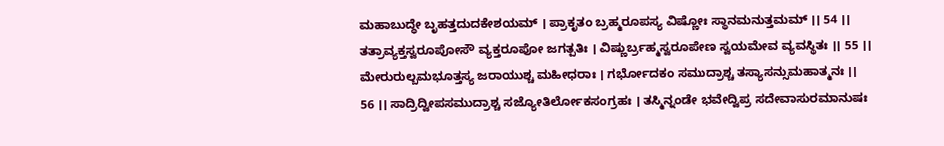ಮಹಾಬುದ್ಧೇ ಬೃಹತ್ತದುದಕೇಶಯಮ್ । ಪ್ರಾಕೃತಂ ಬ್ರಹ್ಮರೂಪಸ್ಯ ವಿಷ್ಣೋಃ ಸ್ಥಾನಮನುತ್ತಮಮ್ ।। 54 ।। ತತ್ರಾವ್ಯಕ್ತಸ್ವರೂಪೋಸೌ ವ್ಯಕ್ತರೂಪೋ ಜಗತ್ಪತಿಃ । ವಿಷ್ಣುರ್ಬ್ರಹ್ಮಸ್ವರೂಪೇಣ ಸ್ವಯಮೇವ ವ್ಯವಸ್ಥಿತಃ ।। 55 ।। ಮೇರುರುಲ್ಬಮಭೂತ್ತಸ್ಯ ಜರಾಯುಶ್ಚ ಮಹೀಧರಾಃ । ಗರ್ಭೋದಕಂ ಸಮುದ್ರಾಶ್ಚ ತಸ್ಯಾಸನ್ಸುಮಹಾತ್ಮನಃ ।। 56 ।। ಸಾದ್ರಿದ್ವೀಪಸಮುದ್ರಾಶ್ಚ ಸಜ್ಯೋತಿರ್ಲೋಕಸಂಗ್ರಹಃ । ತಸ್ಮಿನ್ನಂಡೇ ಭವೇದ್ವಿಪ್ರ ಸದೇವಾಸುರಮಾನುಷಃ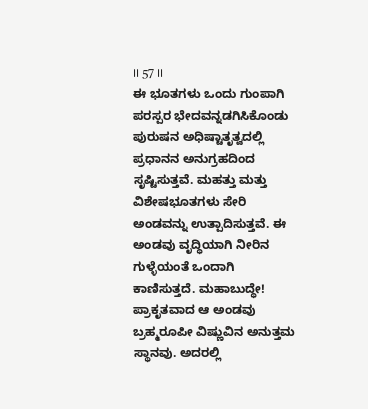।। 57 ।।
ಈ ಭೂತಗಳು ಒಂದು ಗುಂಪಾಗಿ ಪರಸ್ಪರ ಭೇದವನ್ನಡಗಿಸಿಕೊಂಡು ಪುರುಷನ ಅಧಿಷ್ಟಾತೃತ್ವದಲ್ಲಿ ಪ್ರಧಾನನ ಅನುಗ್ರಹದಿಂದ ಸೃಷ್ಟಿಸುತ್ತವೆ. ಮಹತ್ತು ಮತ್ತು ವಿಶೇಷಭೂತಗಳು ಸೇರಿ ಅಂಡವನ್ನು ಉತ್ಪಾದಿಸುತ್ತವೆ. ಈ ಅಂಡವು ವೃದ್ಧಿಯಾಗಿ ನೀರಿನ ಗುಳ್ಳೆಯಂತೆ ಒಂದಾಗಿ ಕಾಣಿಸುತ್ತದೆ. ಮಹಾಬುದ್ಧೇ! ಪ್ರಾಕೃತವಾದ ಆ ಅಂಡವು ಬ್ರಹ್ಮರೂಪೀ ವಿಷ್ಣುವಿನ ಅನುತ್ತಮ ಸ್ಥಾನವು. ಅದರಲ್ಲಿ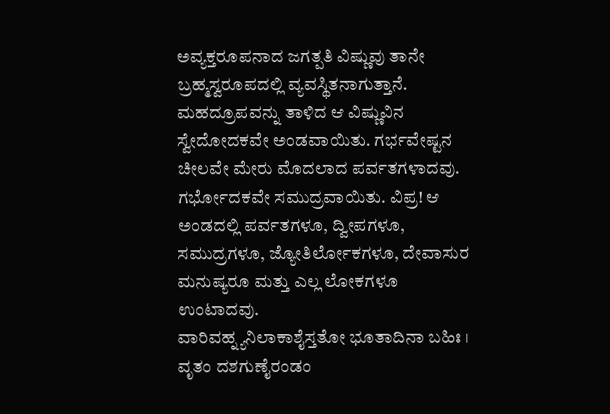ಅವ್ಯಕ್ತರೂಪನಾದ ಜಗತ್ಪತಿ ವಿಷ್ಣುವು ತಾನೇ ಬ್ರಹ್ಮಸ್ವರೂಪದಲ್ಲಿ ವ್ಯವಸ್ಥಿತನಾಗುತ್ತಾನೆ. ಮಹದ್ರೂಪವನ್ನು ತಾಳಿದ ಆ ವಿಷ್ಣುವಿನ ಸ್ವೇದೋದಕವೇ ಅಂಡವಾಯಿತು. ಗರ್ಭವೇಷ್ಟನ ಚೀಲವೇ ಮೇರು ಮೊದಲಾದ ಪರ್ವತಗಳಾದವು. ಗರ್ಭೋದಕವೇ ಸಮುದ್ರವಾಯಿತು. ವಿಪ್ರ! ಆ ಅಂಡದಲ್ಲಿ ಪರ್ವತಗಳೂ, ದ್ವೀಪಗಳೂ, ಸಮುದ್ರಗಳೂ, ಜ್ಯೋತಿರ್ಲೋಕಗಳೂ, ದೇವಾಸುರ ಮನುಷ್ಯರೂ ಮತ್ತು ಎಲ್ಲ ಲೋಕಗಳೂ ಉಂಟಾದವು.
ವಾರಿವಹ್ನ್ಯನಿಲಾಕಾಶೈಸ್ತತೋ ಭೂತಾದಿನಾ ಬಹಿಃ । ವೃತಂ ದಶಗುಣೈರಂಡಂ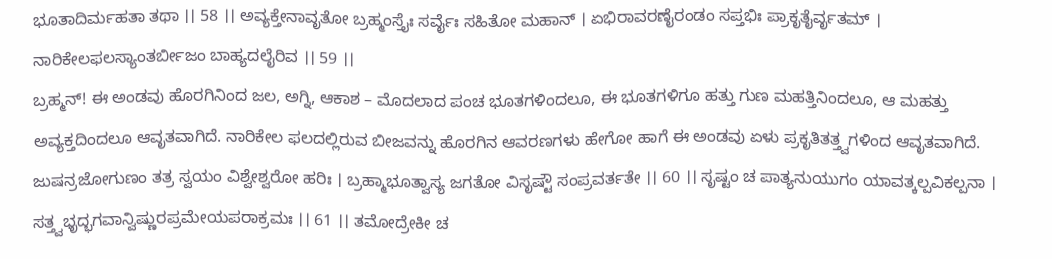ಭೂತಾದಿರ್ಮಹತಾ ತಥಾ ।। 58 ।। ಅವ್ಯಕ್ತೇನಾವೃತೋ ಬ್ರಹ್ಮಂಸ್ತೈಃ ಸರ್ವೈಃ ಸಹಿತೋ ಮಹಾನ್ । ಏಭಿರಾವರಣೈರಂಡಂ ಸಪ್ತಭಿಃ ಪ್ರಾಕೃತೈರ್ವೃತಮ್ । ನಾರಿಕೇಲಫಲಸ್ಯಾಂತರ್ಬೀಜಂ ಬಾಹ್ಯದಲೈರಿವ ।। 59 ।।
ಬ್ರಹ್ಮನ್! ಈ ಅಂಡವು ಹೊರಗಿನಿಂದ ಜಲ, ಅಗ್ನಿ, ಆಕಾಶ – ಮೊದಲಾದ ಪಂಚ ಭೂತಗಳಿಂದಲೂ, ಈ ಭೂತಗಳಿಗೂ ಹತ್ತು ಗುಣ ಮಹತ್ತಿನಿಂದಲೂ, ಆ ಮಹತ್ತು ಅವ್ಯಕ್ತದಿಂದಲೂ ಆವೃತವಾಗಿದೆ. ನಾರಿಕೇಲ ಫಲದಲ್ಲಿರುವ ಬೀಜವನ್ನು ಹೊರಗಿನ ಆವರಣಗಳು ಹೇಗೋ ಹಾಗೆ ಈ ಅಂಡವು ಏಳು ಪ್ರಕೃತಿತತ್ತ್ವಗಳಿಂದ ಆವೃತವಾಗಿದೆ.
ಜುಷನ್ರಜೋಗುಣಂ ತತ್ರ ಸ್ವಯಂ ವಿಶ್ವೇಶ್ವರೋ ಹರಿಃ । ಬ್ರಹ್ಮಾಭೂತ್ವಾಸ್ಯ ಜಗತೋ ವಿಸೃಷ್ಟೌ ಸಂಪ್ರವರ್ತತೇ ।। 60 ।। ಸೃಷ್ಟಂ ಚ ಪಾತ್ಯನುಯುಗಂ ಯಾವತ್ಕಲ್ಪವಿಕಲ್ಪನಾ । ಸತ್ತ್ವಭೃದ್ಭಗವಾನ್ವಿಷ್ಣುರಪ್ರಮೇಯಪರಾಕ್ರಮಃ ।। 61 ।। ತಮೋದ್ರೇಕೀ ಚ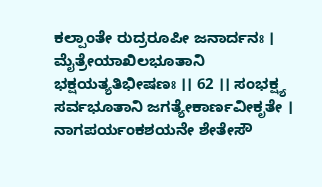ಕಲ್ಪಾಂತೇ ರುದ್ರರೂಪೀ ಜನಾರ್ದನಃ । ಮೈತ್ರೇಯಾಖಿಲಭೂತಾನಿ ಭಕ್ಷಯತ್ಯತಿಭೀಷಣಃ ।। 62 ।। ಸಂಭಕ್ಷ್ಯ ಸರ್ವಭೂತಾನಿ ಜಗತ್ಯೇಕಾರ್ಣವೀಕೃತೇ । ನಾಗಪರ್ಯಂಕಶಯನೇ ಶೇತೇಸೌ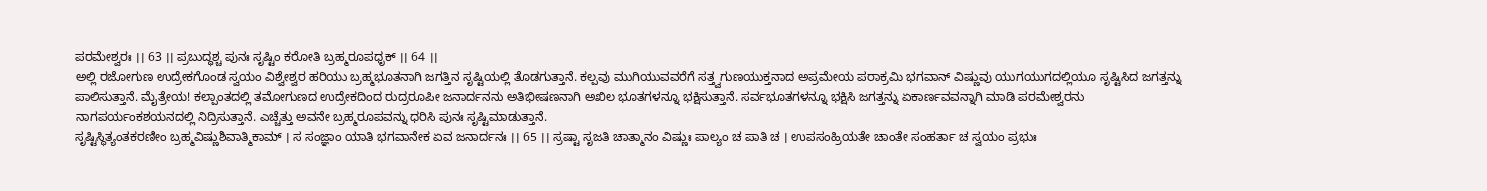ಪರಮೇಶ್ವರಃ ।। 63 ।। ಪ್ರಬುದ್ಧಶ್ಚ ಪುನಃ ಸೃಷ್ಟಿಂ ಕರೋತಿ ಬ್ರಹ್ಮರೂಪಧೃಕ್ ।। 64 ।।
ಅಲ್ಲಿ ರಜೋಗುಣ ಉದ್ರೇಕಗೊಂಡ ಸ್ವಯಂ ವಿಶ್ವೇಶ್ವರ ಹರಿಯು ಬ್ರಹ್ಮಭೂತನಾಗಿ ಜಗತ್ತಿನ ಸೃಷ್ಟಿಯಲ್ಲಿ ತೊಡಗುತ್ತಾನೆ. ಕಲ್ಪವು ಮುಗಿಯುವವರೆಗೆ ಸತ್ತ್ವಗುಣಯುಕ್ತನಾದ ಅಪ್ರಮೇಯ ಪರಾಕ್ರಮಿ ಭಗವಾನ್ ವಿಷ್ಣುವು ಯುಗಯುಗದಲ್ಲಿಯೂ ಸೃಷ್ಟಿಸಿದ ಜಗತ್ತನ್ನು ಪಾಲಿಸುತ್ತಾನೆ. ಮೈತ್ರೇಯ! ಕಲ್ಪಾಂತದಲ್ಲಿ ತಮೋಗುಣದ ಉದ್ರೇಕದಿಂದ ರುದ್ರರೂಪೀ ಜನಾರ್ದನನು ಅತಿಭೀಷಣನಾಗಿ ಅಖಿಲ ಭೂತಗಳನ್ನೂ ಭಕ್ಷಿಸುತ್ತಾನೆ. ಸರ್ವಭೂತಗಳನ್ನೂ ಭಕ್ಷಿಸಿ ಜಗತ್ತನ್ನು ಏಕಾರ್ಣವವನ್ನಾಗಿ ಮಾಡಿ ಪರಮೇಶ್ವರನು ನಾಗಪರ್ಯಂಕಶಯನದಲ್ಲಿ ನಿದ್ರಿಸುತ್ತಾನೆ. ಎಚ್ಚೆತ್ತು ಅವನೇ ಬ್ರಹ್ಮರೂಪವನ್ನು ಧರಿಸಿ ಪುನಃ ಸೃಷ್ಟಿಮಾಡುತ್ತಾನೆ.
ಸೃಷ್ಟಿಸ್ಥಿತ್ಯಂತಕರಣೀಂ ಬ್ರಹ್ಮವಿಷ್ಣುಶಿವಾತ್ಮಿಕಾಮ್ । ಸ ಸಂಜ್ಞಾಂ ಯಾತಿ ಭಗವಾನೇಕ ಏವ ಜನಾರ್ದನಃ ।। 65 ।। ಸ್ರಷ್ಟಾ ಸೃಜತಿ ಚಾತ್ಮಾನಂ ವಿಷ್ಣುಃ ಪಾಲ್ಯಂ ಚ ಪಾತಿ ಚ । ಉಪಸಂಹ್ರಿಯತೇ ಚಾಂತೇ ಸಂಹರ್ತಾ ಚ ಸ್ವಯಂ ಪ್ರಭುಃ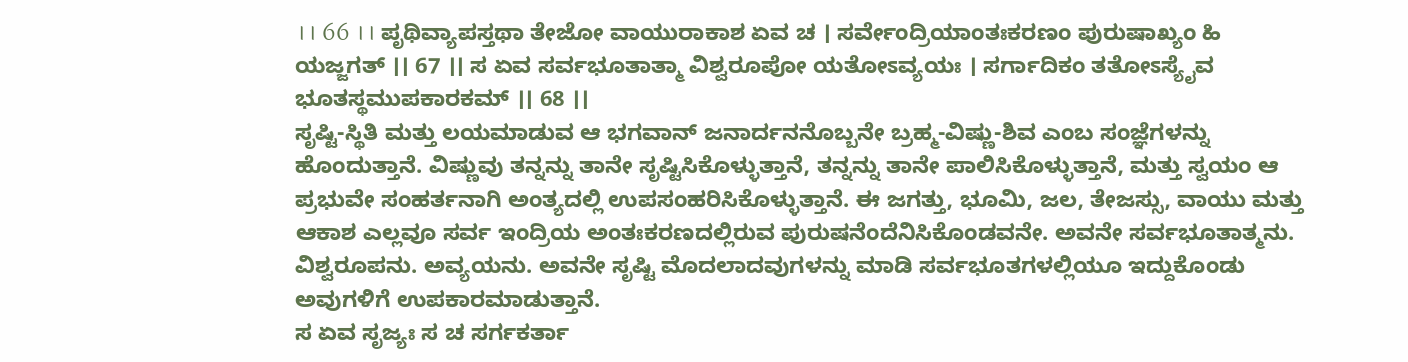।। 66 ।। ಪೃಥಿವ್ಯಾಪಸ್ತಥಾ ತೇಜೋ ವಾಯುರಾಕಾಶ ಏವ ಚ । ಸರ್ವೇಂದ್ರಿಯಾಂತಃಕರಣಂ ಪುರುಷಾಖ್ಯಂ ಹಿ ಯಜ್ಜಗತ್ ।। 67 ।। ಸ ಏವ ಸರ್ವಭೂತಾತ್ಮಾ ವಿಶ್ವರೂಪೋ ಯತೋಽವ್ಯಯಃ । ಸರ್ಗಾದಿಕಂ ತತೋಽಸ್ಯೈವ ಭೂತಸ್ಥಮುಪಕಾರಕಮ್ ।। 68 ।।
ಸೃಷ್ಟಿ-ಸ್ಥಿತಿ ಮತ್ತು ಲಯಮಾಡುವ ಆ ಭಗವಾನ್ ಜನಾರ್ದನನೊಬ್ಬನೇ ಬ್ರಹ್ಮ-ವಿಷ್ಣು-ಶಿವ ಎಂಬ ಸಂಜ್ಞೆಗಳನ್ನು ಹೊಂದುತ್ತಾನೆ. ವಿಷ್ಣುವು ತನ್ನನ್ನು ತಾನೇ ಸೃಷ್ಟಿಸಿಕೊಳ್ಳುತ್ತಾನೆ, ತನ್ನನ್ನು ತಾನೇ ಪಾಲಿಸಿಕೊಳ್ಳುತ್ತಾನೆ, ಮತ್ತು ಸ್ವಯಂ ಆ ಪ್ರಭುವೇ ಸಂಹರ್ತನಾಗಿ ಅಂತ್ಯದಲ್ಲಿ ಉಪಸಂಹರಿಸಿಕೊಳ್ಳುತ್ತಾನೆ. ಈ ಜಗತ್ತು, ಭೂಮಿ, ಜಲ, ತೇಜಸ್ಸು, ವಾಯು ಮತ್ತು ಆಕಾಶ ಎಲ್ಲವೂ ಸರ್ವ ಇಂದ್ರಿಯ ಅಂತಃಕರಣದಲ್ಲಿರುವ ಪುರುಷನೆಂದೆನಿಸಿಕೊಂಡವನೇ. ಅವನೇ ಸರ್ವಭೂತಾತ್ಮನು. ವಿಶ್ವರೂಪನು. ಅವ್ಯಯನು. ಅವನೇ ಸೃಷ್ಟಿ ಮೊದಲಾದವುಗಳನ್ನು ಮಾಡಿ ಸರ್ವಭೂತಗಳಲ್ಲಿಯೂ ಇದ್ದುಕೊಂಡು ಅವುಗಳಿಗೆ ಉಪಕಾರಮಾಡುತ್ತಾನೆ.
ಸ ಏವ ಸೃಜ್ಯಃ ಸ ಚ ಸರ್ಗಕರ್ತಾ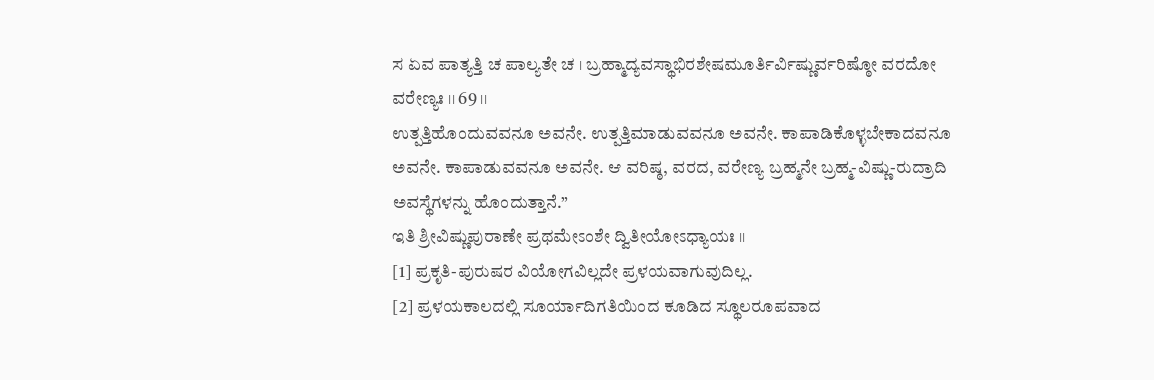ಸ ಏವ ಪಾತ್ಯತ್ತಿ ಚ ಪಾಲ್ಯತೇ ಚ । ಬ್ರಹ್ಮಾದ್ಯವಸ್ಥಾಭಿರಶೇಷಮೂರ್ತಿರ್ವಿಷ್ಣುರ್ವರಿಷ್ಠೋ ವರದೋ ವರೇಣ್ಯಃ ।। 69 ।।
ಉತ್ಪತ್ತಿಹೊಂದುವವನೂ ಅವನೇ. ಉತ್ಪತ್ತಿಮಾಡುವವನೂ ಅವನೇ. ಕಾಪಾಡಿಕೊಳ್ಳಬೇಕಾದವನೂ ಅವನೇ. ಕಾಪಾಡುವವನೂ ಅವನೇ. ಆ ವರಿಷ್ಠ, ವರದ, ವರೇಣ್ಯ ಬ್ರಹ್ಮನೇ ಬ್ರಹ್ಮ-ವಿಷ್ಣು-ರುದ್ರಾದಿ ಅವಸ್ಥೆಗಳನ್ನು ಹೊಂದುತ್ತಾನೆ.”
ಇತಿ ಶ್ರೀವಿಷ್ಣುಪುರಾಣೇ ಪ್ರಥಮೇಽಂಶೇ ದ್ವಿತೀಯೋಽಧ್ಯಾಯಃ ।।
[1] ಪ್ರಕೃತಿ-ಪುರುಷರ ವಿಯೋಗವಿಲ್ಲದೇ ಪ್ರಳಯವಾಗುವುದಿಲ್ಲ.
[2] ಪ್ರಳಯಕಾಲದಲ್ಲಿ ಸೂರ್ಯಾದಿಗತಿಯಿಂದ ಕೂಡಿದ ಸ್ಥೂಲರೂಪವಾದ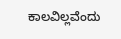ಕಾಲವಿಲ್ಲವೆಂದು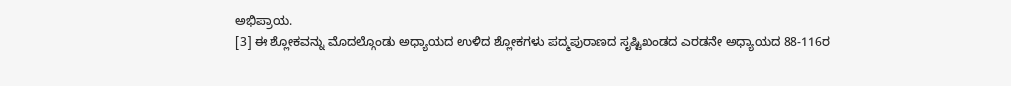ಅಭಿಪ್ರಾಯ.
[3] ಈ ಶ್ಲೋಕವನ್ನು ಮೊದಲ್ಗೊಂಡು ಅಧ್ಯಾಯದ ಉಳಿದ ಶ್ಲೋಕಗಳು ಪದ್ಮಪುರಾಣದ ಸೃಷ್ಟಿಖಂಡದ ಎರಡನೇ ಅಧ್ಯಾಯದ 88-116ರ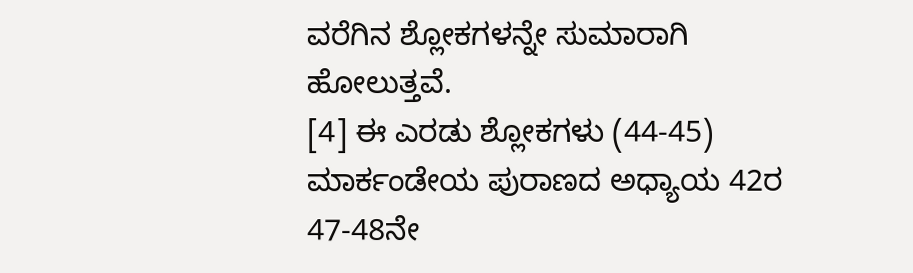ವರೆಗಿನ ಶ್ಲೋಕಗಳನ್ನೇ ಸುಮಾರಾಗಿ ಹೋಲುತ್ತವೆ.
[4] ಈ ಎರಡು ಶ್ಲೋಕಗಳು (44-45) ಮಾರ್ಕಂಡೇಯ ಪುರಾಣದ ಅಧ್ಯಾಯ 42ರ 47-48ನೇ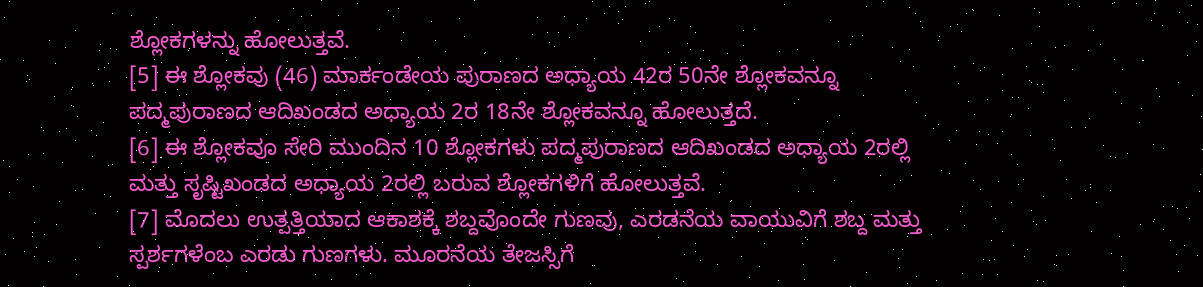ಶ್ಲೋಕಗಳನ್ನು ಹೋಲುತ್ತವೆ.
[5] ಈ ಶ್ಲೋಕವು (46) ಮಾರ್ಕಂಡೇಯ ಪುರಾಣದ ಅಧ್ಯಾಯ 42ರ 50ನೇ ಶ್ಲೋಕವನ್ನೂ ಪದ್ಮಪುರಾಣದ ಆದಿಖಂಡದ ಅಧ್ಯಾಯ 2ರ 18ನೇ ಶ್ಲೋಕವನ್ನೂ ಹೋಲುತ್ತದೆ.
[6] ಈ ಶ್ಲೋಕವೂ ಸೇರಿ ಮುಂದಿನ 10 ಶ್ಲೋಕಗಳು ಪದ್ಮಪುರಾಣದ ಆದಿಖಂಡದ ಅಧ್ಯಾಯ 2ರಲ್ಲಿ ಮತ್ತು ಸೃಷ್ಟಿಖಂಡದ ಅಧ್ಯಾಯ 2ರಲ್ಲಿ ಬರುವ ಶ್ಲೋಕಗಳಿಗೆ ಹೋಲುತ್ತವೆ.
[7] ಮೊದಲು ಉತ್ಪತ್ತಿಯಾದ ಆಕಾಶಕ್ಕೆ ಶಬ್ದವೊಂದೇ ಗುಣವು, ಎರಡನೆಯ ವಾಯುವಿಗೆ ಶಬ್ದ ಮತ್ತು ಸ್ಪರ್ಶಗಳೆಂಬ ಎರಡು ಗುಣಗಳು. ಮೂರನೆಯ ತೇಜಸ್ಸಿಗೆ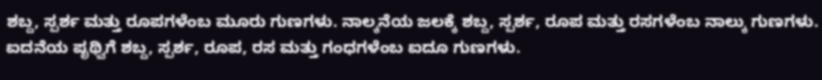ಶಬ್ದ, ಸ್ಪರ್ಶ ಮತ್ತು ರೂಪಗಳೆಂಬ ಮೂರು ಗುಣಗಳು. ನಾಲ್ಕನೆಯ ಜಲಕ್ಕೆ ಶಬ್ದ, ಸ್ಪರ್ಶ, ರೂಪ ಮತ್ತು ರಸಗಳೆಂಬ ನಾಲ್ಕು ಗುಣಗಳು. ಐದನೆಯ ಪೃಥ್ವಿಗೆ ಶಬ್ದ, ಸ್ಪರ್ಶ, ರೂಪ, ರಸ ಮತ್ತು ಗಂಧಗಳೆಂಬ ಐದೂ ಗುಣಗಳು.